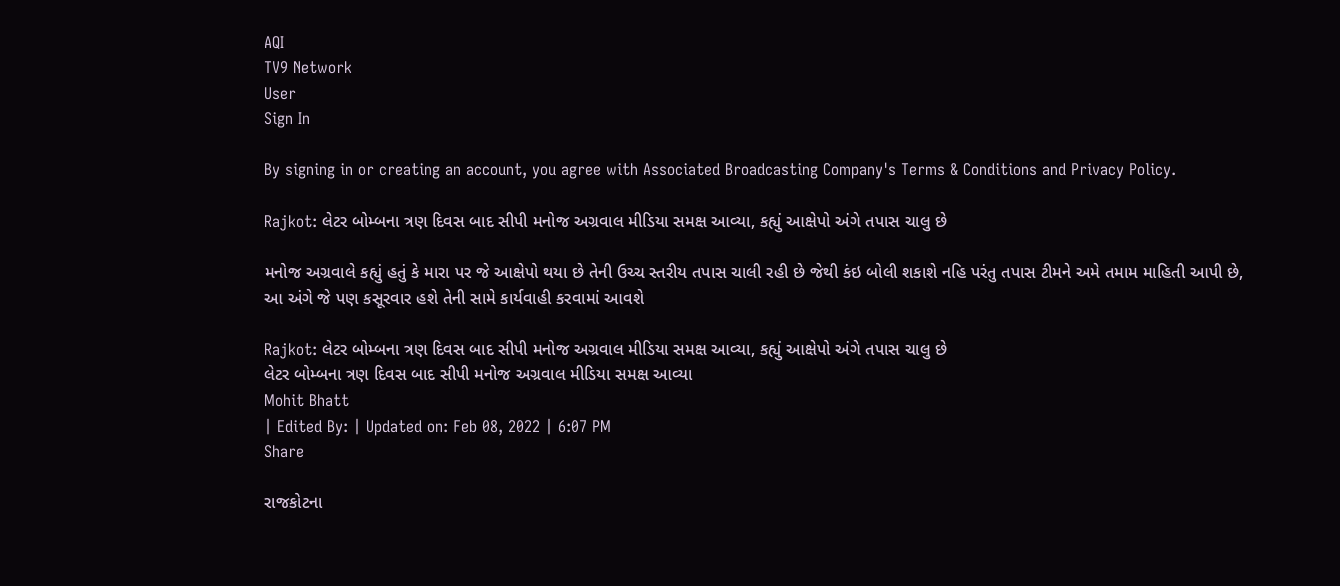AQI
TV9 Network
User
Sign In

By signing in or creating an account, you agree with Associated Broadcasting Company's Terms & Conditions and Privacy Policy.

Rajkot: લેટર બોમ્બના ત્રણ દિવસ બાદ સીપી મનોજ અગ્રવાલ મીડિયા સમક્ષ આવ્યા, કહ્યું આક્ષેપો અંગે તપાસ ચાલુ છે

મનોજ અગ્રવાલે કહ્યું હતું કે મારા પર જે આક્ષેપો થયા છે તેની ઉચ્ચ સ્તરીય તપાસ ચાલી રહી છે જેથી કંઇ બોલી શકાશે નહિ પરંતુ તપાસ ટીમને અમે તમામ માહિતી આપી છે, આ અંગે જે પણ કસૂરવાર હશે તેની સામે કાર્યવાહી કરવામાં આવશે

Rajkot: લેટર બોમ્બના ત્રણ દિવસ બાદ સીપી મનોજ અગ્રવાલ મીડિયા સમક્ષ આવ્યા, કહ્યું આક્ષેપો અંગે તપાસ ચાલુ છે
લેટર બોમ્બના ત્રણ દિવસ બાદ સીપી મનોજ અગ્રવાલ મીડિયા સમક્ષ આવ્યા
Mohit Bhatt
| Edited By: | Updated on: Feb 08, 2022 | 6:07 PM
Share

રાજકોટના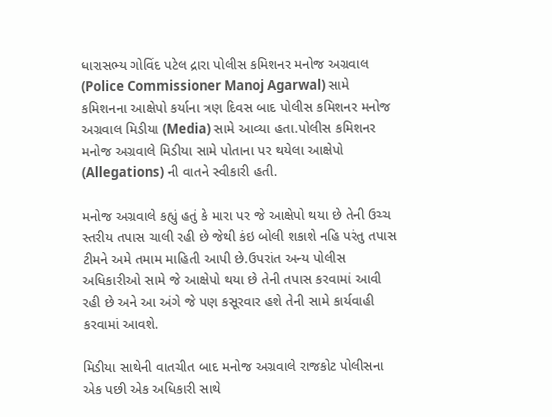ધારાસભ્ય ગોવિંદ પટેલ દ્રારા પોલીસ કમિશનર મનોજ અગ્રવાલ (Police Commissioner Manoj Agarwal) સામે કમિશનના આક્ષેપો કર્યાના ત્રણ દિવસ બાદ પોલીસ કમિશનર મનોજ અગ્રવાલ મિડીયા (Media) સામે આવ્યા હતા.પોલીસ કમિશનર મનોજ અગ્રવાલે મિડીયા સામે પોતાના પર થયેલા આક્ષેપો (Allegations) ની વાતને સ્વીકારી હતી.

મનોજ અગ્રવાલે કહ્યું હતું કે મારા પર જે આક્ષેપો થયા છે તેની ઉચ્ચ સ્તરીય તપાસ ચાલી રહી છે જેથી કંઇ બોલી શકાશે નહિ પરંતુ તપાસ ટીમને અમે તમામ માહિતી આપી છે.ઉપરાંત અન્ય પોલીસ અધિકારીઓ સામે જે આક્ષેપો થયા છે તેની તપાસ કરવામાં આવી રહી છે અને આ અંગે જે પણ કસૂરવાર હશે તેની સામે કાર્યવાહી કરવામાં આવશે.

મિડીયા સાથેની વાતચીત બાદ મનોજ અગ્રવાલે રાજકોટ પોલીસના એક પછી એક અધિકારી સાથે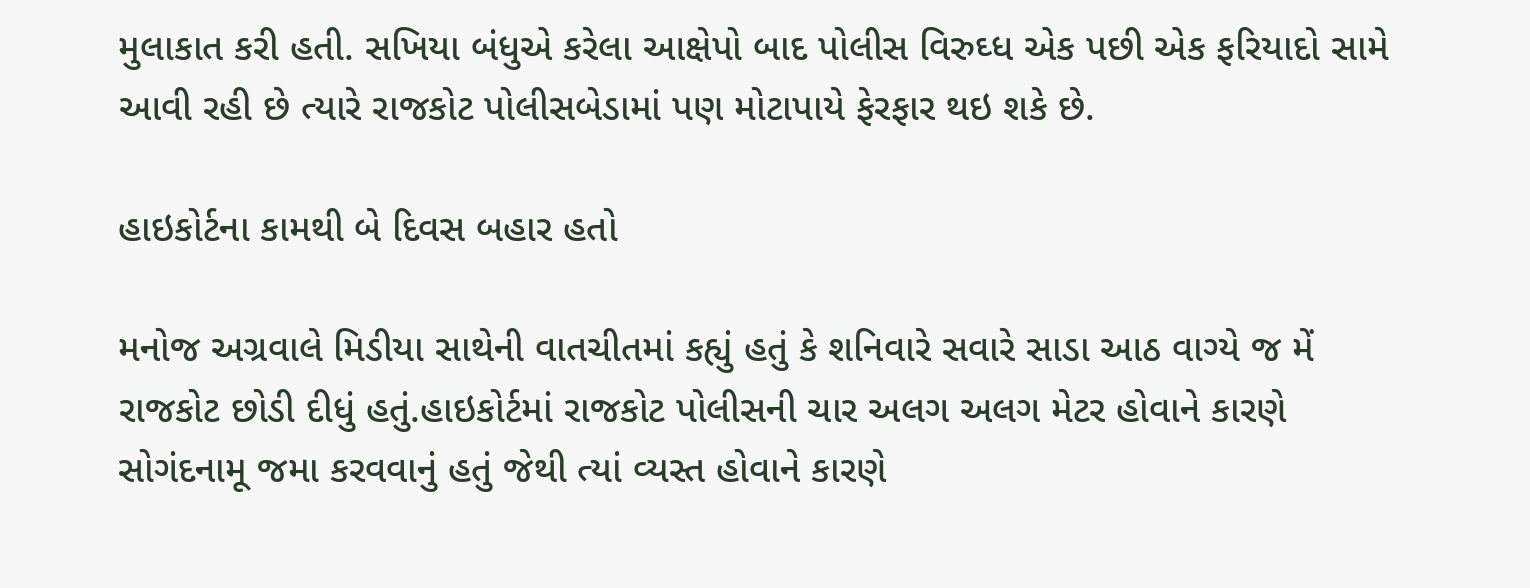મુલાકાત કરી હતી. સખિયા બંધુએ કરેલા આક્ષેપો બાદ પોલીસ વિરુઘ્ધ એક પછી એક ફરિયાદો સામે આવી રહી છે ત્યારે રાજકોટ પોલીસબેડામાં પણ મોટાપાયે ફેરફાર થઇ શકે છે.

હાઇકોર્ટના કામથી બે દિવસ બહાર હતો

મનોજ અગ્રવાલે મિડીયા સાથેની વાતચીતમાં કહ્યું હતું કે શનિવારે સવારે સાડા આઠ વાગ્યે જ મેં રાજકોટ છોડી દીધું હતું.હાઇકોર્ટમાં રાજકોટ પોલીસની ચાર અલગ અલગ મેટર હોવાને કારણે સોગંદનામૂ જમા કરવવાનું હતું જેથી ત્યાં વ્યસ્ત હોવાને કારણે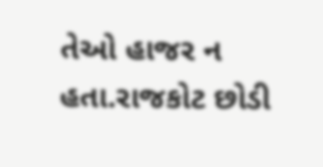તેઓ હાજર ન હતા.રાજકોટ છોડી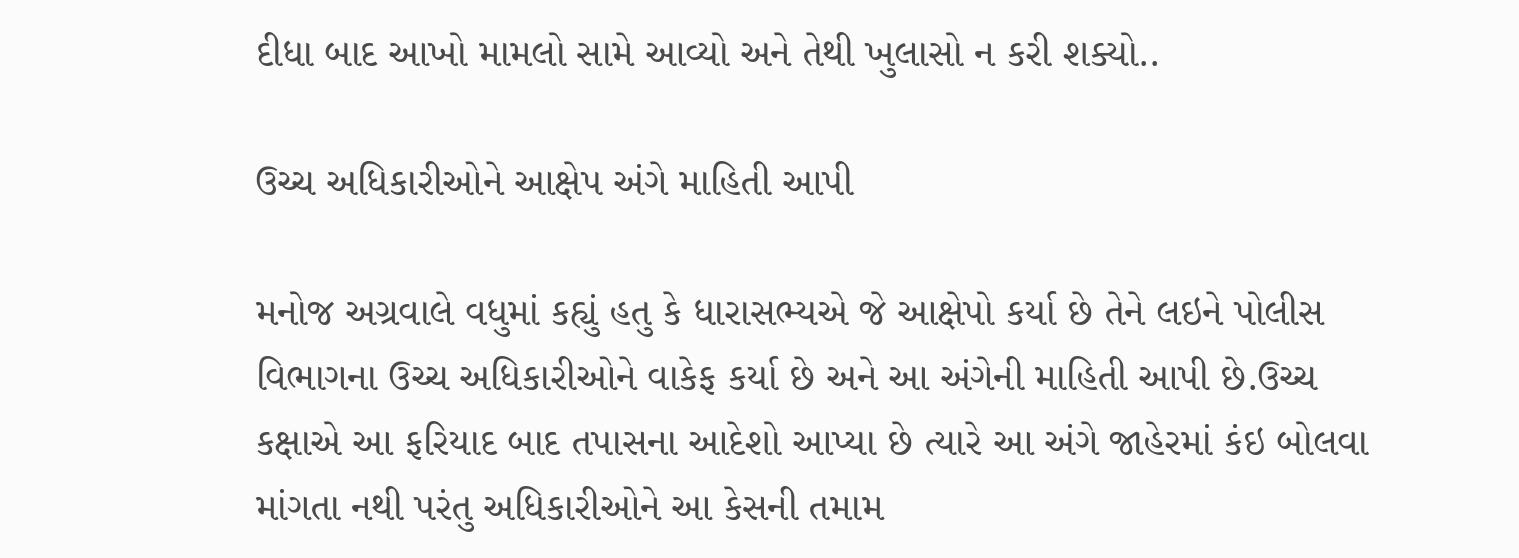દીધા બાદ આખો મામલો સામે આવ્યો અને તેથી ખુલાસો ન કરી શક્યો..

ઉચ્ચ અધિકારીઓને આક્ષેપ અંગે માહિતી આપી

મનોજ અગ્રવાલે વધુમાં કહ્યું હતુ કે ધારાસભ્યએ જે આક્ષેપો કર્યા છે તેને લઇને પોલીસ વિભાગના ઉચ્ચ અધિકારીઓને વાકેફ કર્યા છે અને આ અંગેની માહિતી આપી છે.ઉચ્ચ કક્ષાએ આ ફરિયાદ બાદ તપાસના આદેશો આપ્યા છે ત્યારે આ અંગે જાહેરમાં કંઇ બોલવા માંગતા નથી પરંતુ અધિકારીઓને આ કેસની તમામ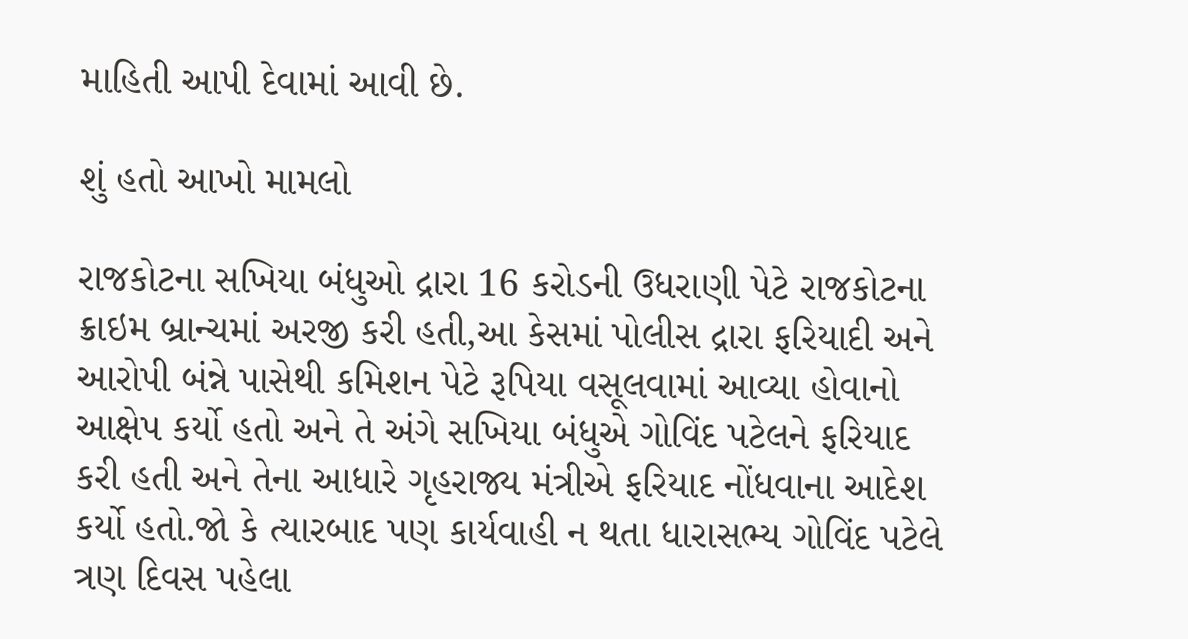માહિતી આપી દેવામાં આવી છે.

શું હતો આખો મામલો

રાજકોટના સખિયા બંધુઓ દ્રારા 16 કરોડની ઉધરાણી પેટે રાજકોટના ક્રાઇમ બ્રાન્ચમાં અરજી કરી હતી,આ કેસમાં પોલીસ દ્રારા ફરિયાદી અને આરોપી બંન્ને પાસેથી કમિશન પેટે રૂપિયા વસૂલવામાં આવ્યા હોવાનો આક્ષેપ કર્યો હતો અને તે અંગે સખિયા બંધુએ ગોવિંદ પટેલને ફરિયાદ કરી હતી અને તેના આધારે ગૃહરાજ્ય મંત્રીએ ફરિયાદ નોંધવાના આદેશ કર્યો હતો.જો કે ત્યારબાદ પણ કાર્યવાહી ન થતા ધારાસભ્ય ગોવિંદ પટેલે ત્રણ દિવસ પહેલા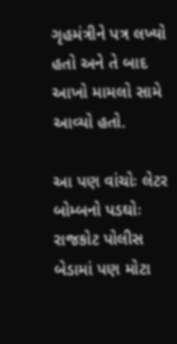ગૃહમંત્રીને પત્ર લખ્યો હતો અને તે બાદ આખો મામલો સામે આવ્યો હતો.

આ પણ વાંચોઃ લેટર બોમ્બનો પડઘોઃ રાજકોટ પોલીસ બેડામાં પણ મોટા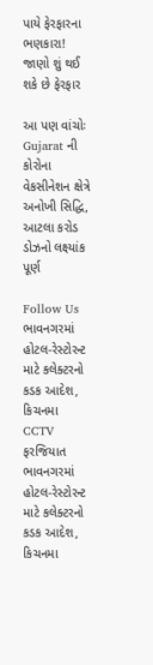પાયે ફેરફારના ભણકારા! જાણો શું થઈ શકે છે ફેરફાર

આ પણ વાંચોઃ Gujarat ની કોરોના વેકસીનેશન ક્ષેત્રે અનોખી સિદ્ધિ, આટલા કરોડ ડોઝનો લક્ષ્યાંક પૂર્ણ

Follow Us
ભાવનગરમાં હોટલ-રેસ્ટોરન્ટ માટે કલેક્ટરનો કડક આદેશ, કિચનમા CCTV ફરજિયાત
ભાવનગરમાં હોટલ-રેસ્ટોરન્ટ માટે કલેક્ટરનો કડક આદેશ, કિચનમા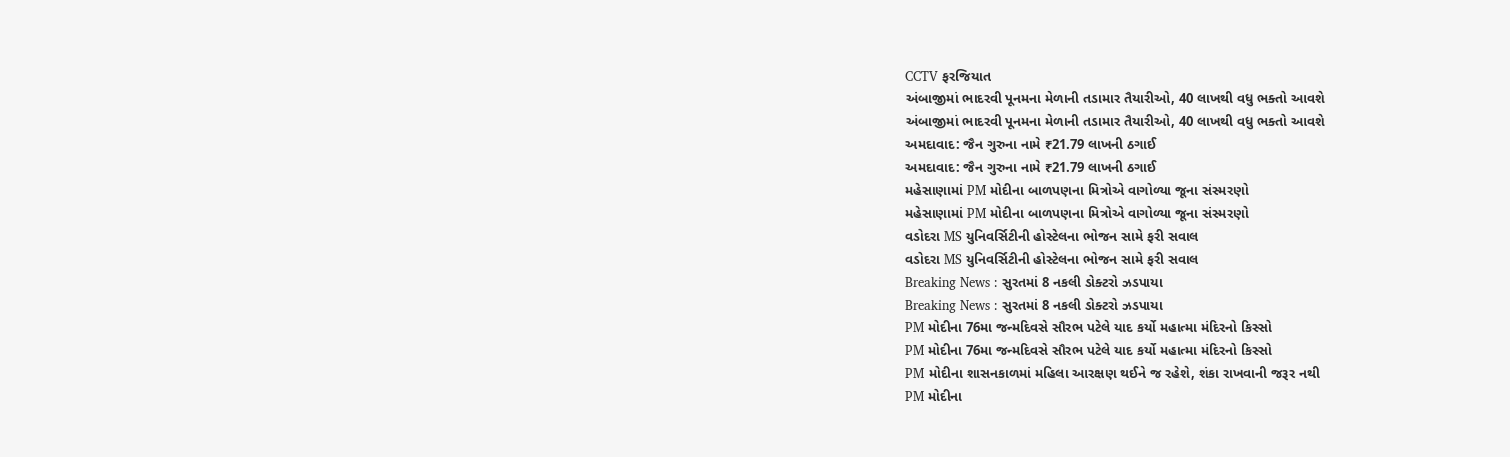CCTV ફરજિયાત
અંબાજીમાં ભાદરવી પૂનમના મેળાની તડામાર તૈયારીઓ, 40 લાખથી વધુ ભક્તો આવશે
અંબાજીમાં ભાદરવી પૂનમના મેળાની તડામાર તૈયારીઓ, 40 લાખથી વધુ ભક્તો આવશે
અમદાવાદ: જૈન ગુરુના નામે ₹21.79 લાખની ઠગાઈ
અમદાવાદ: જૈન ગુરુના નામે ₹21.79 લાખની ઠગાઈ
મહેસાણામાં PM મોદીના બાળપણના મિત્રોએ વાગોળ્યા જૂના સંસ્મરણો
મહેસાણામાં PM મોદીના બાળપણના મિત્રોએ વાગોળ્યા જૂના સંસ્મરણો
વડોદરા MS યુનિવર્સિટીની હોસ્ટેલના ભોજન સામે ફરી સવાલ
વડોદરા MS યુનિવર્સિટીની હોસ્ટેલના ભોજન સામે ફરી સવાલ
Breaking News : સુરતમાં 8 નકલી ડોક્ટરો ઝડપાયા
Breaking News : સુરતમાં 8 નકલી ડોક્ટરો ઝડપાયા
PM મોદીના 76મા જન્મદિવસે સૌરભ પટેલે યાદ કર્યો મહાત્મા મંદિરનો કિસ્સો
PM મોદીના 76મા જન્મદિવસે સૌરભ પટેલે યાદ કર્યો મહાત્મા મંદિરનો કિસ્સો
PM મોદીના શાસનકાળમાં મહિલા આરક્ષણ થઈને જ રહેશે, શંકા રાખવાની જરૂર નથી
PM મોદીના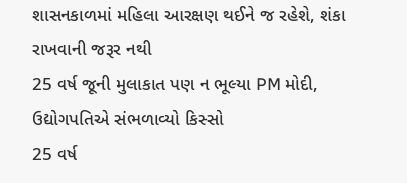શાસનકાળમાં મહિલા આરક્ષણ થઈને જ રહેશે, શંકા રાખવાની જરૂર નથી
25 વર્ષ જૂની મુલાકાત પણ ન ભૂલ્યા PM મોદી, ઉદ્યોગપતિએ સંભળાવ્યો કિસ્સો
25 વર્ષ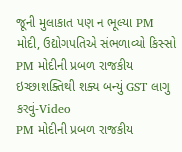જૂની મુલાકાત પણ ન ભૂલ્યા PM મોદી, ઉદ્યોગપતિએ સંભળાવ્યો કિસ્સો
PM મોદીની પ્રબળ રાજકીય ઇચ્છાશક્તિથી શક્ય બન્યું GST લાગુ કરવું-Video
PM મોદીની પ્રબળ રાજકીય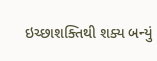ઇચ્છાશક્તિથી શક્ય બન્યું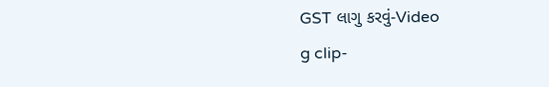GST લાગુ કરવું-Video
g clip-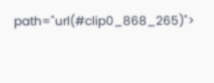path="url(#clip0_868_265)">